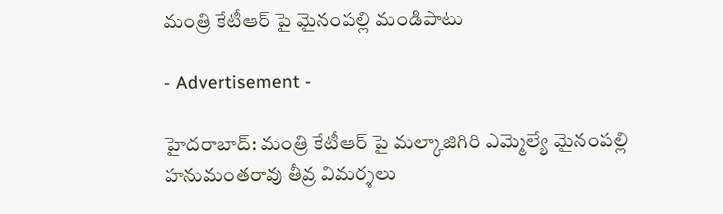మంత్రి కేటీఆర్ పై మైనంపల్లి మండిపాటు

- Advertisement -

హైదరాబాద్: మంత్రి కేటీఆర్ పై మల్కాజిగిరి ఎమ్మెల్యే మైనంపల్లి హనుమంతరావు తీవ్ర విమర్శలు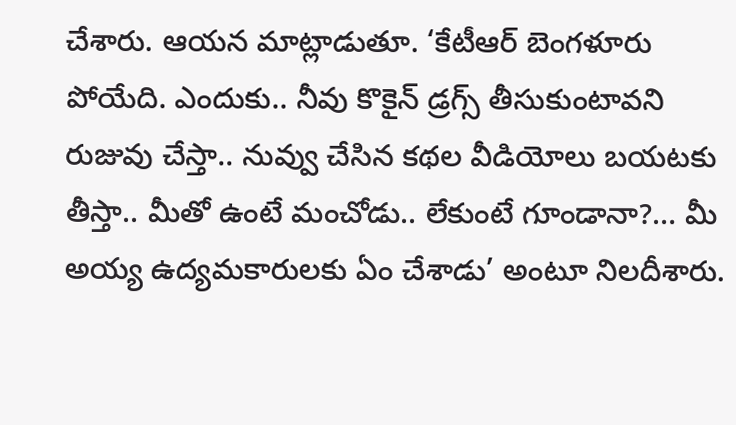చేశారు. ఆయన మాట్లాడుతూ. ‘కేటీఆర్ బెంగళూరు పోయేది. ఎందుకు.. నీవు కొకైన్ డ్రగ్స్ తీసుకుంటావని రుజువు చేస్తా.. నువ్వు చేసిన కథల వీడియోలు బయటకు తీస్తా.. మీతో ఉంటే మంచోడు.. లేకుంటే గూండానా?… మీ అయ్య ఉద్యమకారులకు ఏం చేశాడు’ అంటూ నిలదీశారు.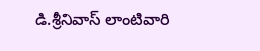డి.శ్రీనివాస్ లాంటివారి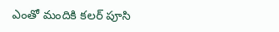ఎంతో మందికి కలర్ పూసి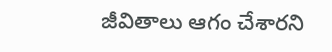జీవితాలు ఆగం చేశారని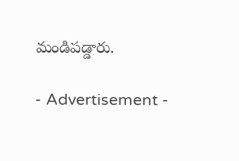మండిపడ్డారు.

- Advertisement -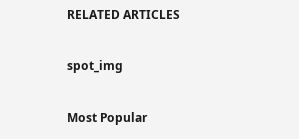RELATED ARTICLES

spot_img

Most Popular